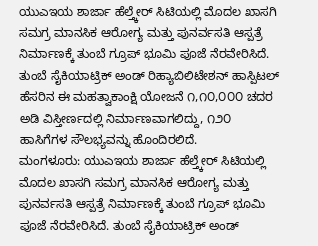ಯುಎಇಯ ಶಾರ್ಜಾ ಹೆಲ್ತ್ಕೇರ್ ಸಿಟಿಯಲ್ಲಿ ಮೊದಲ ಖಾಸಗಿ ಸಮಗ್ರ ಮಾನಸಿಕ ಆರೋಗ್ಯ ಮತ್ತು ಪುನರ್ವಸತಿ ಆಸ್ಪತ್ರೆ ನಿರ್ಮಾಣಕ್ಕೆ ತುಂಬೆ ಗ್ರೂಪ್ ಭೂಮಿ ಪೂಜೆ ನೆರವೇರಿಸಿದೆ. ತುಂಬೆ ಸೈಕಿಯಾಟ್ರಿಕ್ ಅಂಡ್ ರಿಹ್ಯಾಬಿಲಿಟೇಶನ್ ಹಾಸ್ಪಿಟಲ್ ಹೆಸರಿನ ಈ ಮಹತ್ವಾಕಾಂಕ್ಷಿ ಯೋಜನೆ ೧,೧೦,೦೦೦ ಚದರ ಅಡಿ ವಿಸ್ತೀರ್ಣದಲ್ಲಿ ನಿರ್ಮಾಣವಾಗಲಿದ್ದು, ೧೨೦ ಹಾಸಿಗೆಗಳ ಸೌಲಭ್ಯವನ್ನು ಹೊಂದಿರಲಿದೆ.
ಮಂಗಳೂರು: ಯುಎಇಯ ಶಾರ್ಜಾ ಹೆಲ್ತ್ಕೇರ್ ಸಿಟಿಯಲ್ಲಿ ಮೊದಲ ಖಾಸಗಿ ಸಮಗ್ರ ಮಾನಸಿಕ ಆರೋಗ್ಯ ಮತ್ತು ಪುನರ್ವಸತಿ ಆಸ್ಪತ್ರೆ ನಿರ್ಮಾಣಕ್ಕೆ ತುಂಬೆ ಗ್ರೂಪ್ ಭೂಮಿ ಪೂಜೆ ನೆರವೇರಿಸಿದೆ. ತುಂಬೆ ಸೈಕಿಯಾಟ್ರಿಕ್ ಅಂಡ್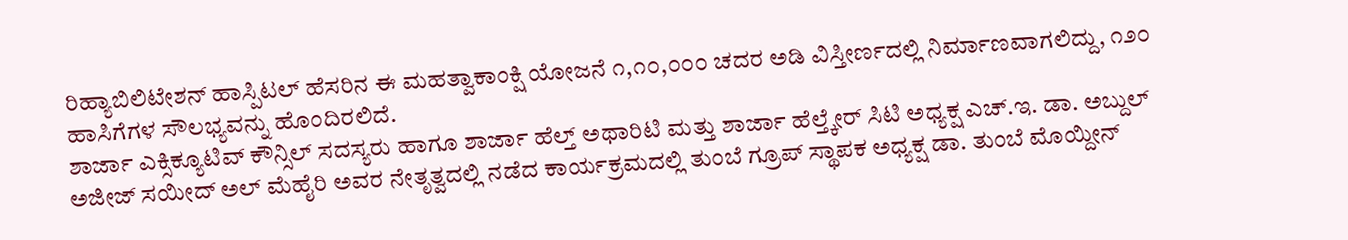ರಿಹ್ಯಾಬಿಲಿಟೇಶನ್ ಹಾಸ್ಪಿಟಲ್ ಹೆಸರಿನ ಈ ಮಹತ್ವಾಕಾಂಕ್ಷಿ ಯೋಜನೆ ೧,೧೦,೦೦೦ ಚದರ ಅಡಿ ವಿಸ್ತೀರ್ಣದಲ್ಲಿ ನಿರ್ಮಾಣವಾಗಲಿದ್ದು, ೧೨೦ ಹಾಸಿಗೆಗಳ ಸೌಲಭ್ಯವನ್ನು ಹೊಂದಿರಲಿದೆ.
ಶಾರ್ಜಾ ಎಕ್ಸಿಕ್ಯೂಟಿವ್ ಕೌನ್ಸಿಲ್ ಸದಸ್ಯರು ಹಾಗೂ ಶಾರ್ಜಾ ಹೆಲ್ತ್ ಅಥಾರಿಟಿ ಮತ್ತು ಶಾರ್ಜಾ ಹೆಲ್ತ್ಕೇರ್ ಸಿಟಿ ಅಧ್ಯಕ್ಷ ಎಚ್.ಇ. ಡಾ. ಅಬ್ದುಲ್ ಅಜೀಜ್ ಸಯೀದ್ ಅಲ್ ಮೆಹೈರಿ ಅವರ ನೇತೃತ್ವದಲ್ಲಿ ನಡೆದ ಕಾರ್ಯಕ್ರಮದಲ್ಲಿ ತುಂಬೆ ಗ್ರೂಪ್ ಸ್ಥಾಪಕ ಅಧ್ಯಕ್ಷ ಡಾ. ತುಂಬೆ ಮೊಯ್ದೀನ್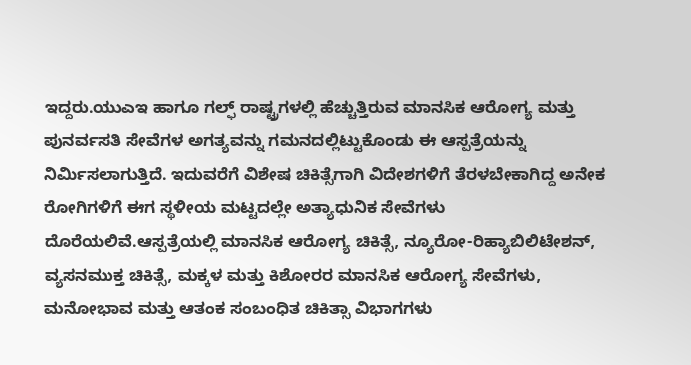ಇದ್ದರು.ಯುಎಇ ಹಾಗೂ ಗಲ್ಫ್ ರಾಷ್ಟ್ರಗಳಲ್ಲಿ ಹೆಚ್ಚುತ್ತಿರುವ ಮಾನಸಿಕ ಆರೋಗ್ಯ ಮತ್ತು ಪುನರ್ವಸತಿ ಸೇವೆಗಳ ಅಗತ್ಯವನ್ನು ಗಮನದಲ್ಲಿಟ್ಟುಕೊಂಡು ಈ ಆಸ್ಪತ್ರೆಯನ್ನು ನಿರ್ಮಿಸಲಾಗುತ್ತಿದೆ. ಇದುವರೆಗೆ ವಿಶೇಷ ಚಿಕಿತ್ಸೆಗಾಗಿ ವಿದೇಶಗಳಿಗೆ ತೆರಳಬೇಕಾಗಿದ್ದ ಅನೇಕ ರೋಗಿಗಳಿಗೆ ಈಗ ಸ್ಥಳೀಯ ಮಟ್ಟದಲ್ಲೇ ಅತ್ಯಾಧುನಿಕ ಸೇವೆಗಳು ದೊರೆಯಲಿವೆ.ಆಸ್ಪತ್ರೆಯಲ್ಲಿ ಮಾನಸಿಕ ಆರೋಗ್ಯ ಚಿಕಿತ್ಸೆ, ನ್ಯೂರೋ-ರಿಹ್ಯಾಬಿಲಿಟೇಶನ್, ವ್ಯಸನಮುಕ್ತ ಚಿಕಿತ್ಸೆ, ಮಕ್ಕಳ ಮತ್ತು ಕಿಶೋರರ ಮಾನಸಿಕ ಆರೋಗ್ಯ ಸೇವೆಗಳು, ಮನೋಭಾವ ಮತ್ತು ಆತಂಕ ಸಂಬಂಧಿತ ಚಿಕಿತ್ಸಾ ವಿಭಾಗಗಳು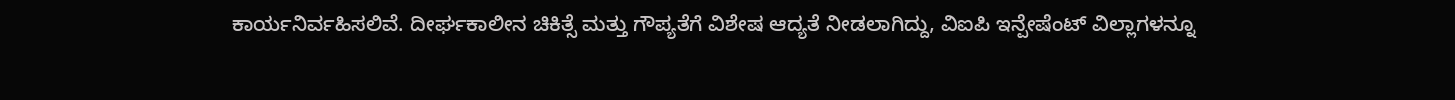ಕಾರ್ಯನಿರ್ವಹಿಸಲಿವೆ. ದೀರ್ಘಕಾಲೀನ ಚಿಕಿತ್ಸೆ ಮತ್ತು ಗೌಪ್ಯತೆಗೆ ವಿಶೇಷ ಆದ್ಯತೆ ನೀಡಲಾಗಿದ್ದು, ವಿಐಪಿ ಇನ್ಪೇಷೆಂಟ್ ವಿಲ್ಲಾಗಳನ್ನೂ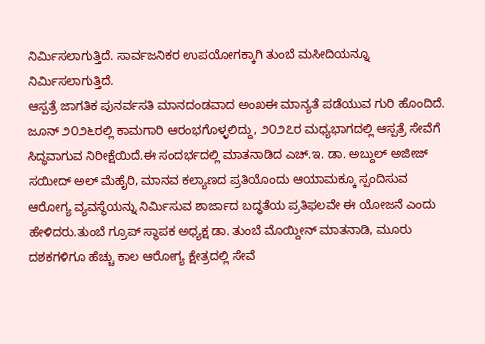ನಿರ್ಮಿಸಲಾಗುತ್ತಿದೆ. ಸಾರ್ವಜನಿಕರ ಉಪಯೋಗಕ್ಕಾಗಿ ತುಂಬೆ ಮಸೀದಿಯನ್ನೂ ನಿರ್ಮಿಸಲಾಗುತ್ತಿದೆ.
ಆಸ್ಪತ್ರೆ ಜಾಗತಿಕ ಪುನರ್ವಸತಿ ಮಾನದಂಡವಾದ ಅಂಖಈ ಮಾನ್ಯತೆ ಪಡೆಯುವ ಗುರಿ ಹೊಂದಿದೆ. ಜೂನ್ ೨೦೨೬ರಲ್ಲಿ ಕಾಮಗಾರಿ ಆರಂಭಗೊಳ್ಳಲಿದ್ದು, ೨೦೨೭ರ ಮಧ್ಯಭಾಗದಲ್ಲಿ ಆಸ್ಪತ್ರೆ ಸೇವೆಗೆ ಸಿದ್ಧವಾಗುವ ನಿರೀಕ್ಷೆಯಿದೆ.ಈ ಸಂದರ್ಭದಲ್ಲಿ ಮಾತನಾಡಿದ ಎಚ್.ಇ. ಡಾ. ಅಬ್ದುಲ್ ಅಜೀಜ್ ಸಯೀದ್ ಅಲ್ ಮೆಹೈರಿ, ಮಾನವ ಕಲ್ಯಾಣದ ಪ್ರತಿಯೊಂದು ಆಯಾಮಕ್ಕೂ ಸ್ಪಂದಿಸುವ ಆರೋಗ್ಯ ವ್ಯವಸ್ಥೆಯನ್ನು ನಿರ್ಮಿಸುವ ಶಾರ್ಜಾದ ಬದ್ಧತೆಯ ಪ್ರತಿಫಲವೇ ಈ ಯೋಜನೆ ಎಂದು ಹೇಳಿದರು.ತುಂಬೆ ಗ್ರೂಪ್ ಸ್ಥಾಪಕ ಅಧ್ಯಕ್ಷ ಡಾ. ತುಂಬೆ ಮೊಯ್ದೀನ್ ಮಾತನಾಡಿ, ಮೂರು ದಶಕಗಳಿಗೂ ಹೆಚ್ಚು ಕಾಲ ಆರೋಗ್ಯ ಕ್ಷೇತ್ರದಲ್ಲಿ ಸೇವೆ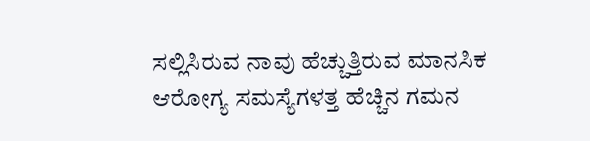ಸಲ್ಲಿಸಿರುವ ನಾವು ಹೆಚ್ಚುತ್ತಿರುವ ಮಾನಸಿಕ ಆರೋಗ್ಯ ಸಮಸ್ಯೆಗಳತ್ತ ಹೆಚ್ಚಿನ ಗಮನ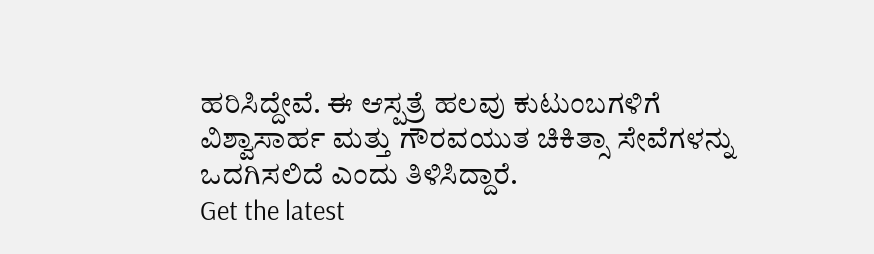ಹರಿಸಿದ್ದೇವೆ. ಈ ಆಸ್ಪತ್ರೆ ಹಲವು ಕುಟುಂಬಗಳಿಗೆ ವಿಶ್ವಾಸಾರ್ಹ ಮತ್ತು ಗೌರವಯುತ ಚಿಕಿತ್ಸಾ ಸೇವೆಗಳನ್ನು ಒದಗಿಸಲಿದೆ ಎಂದು ತಿಳಿಸಿದ್ದಾರೆ.
Get the latest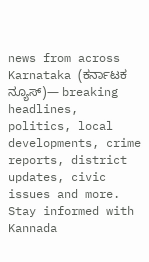news from across Karnataka (ಕರ್ನಾಟಕ ನ್ಯೂಸ್)— breaking headlines, politics, local developments, crime reports, district updates, civic issues and more. Stay informed with Kannada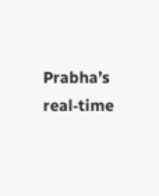Prabha’s real‑time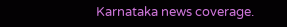Karnataka news coverage.